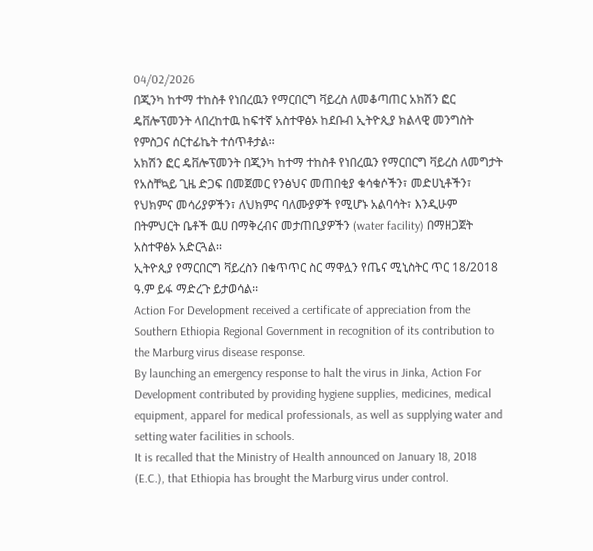04/02/2026
በጂንካ ከተማ ተከስቶ የነበረዉን የማርበርግ ቫይረስ ለመቆጣጠር አክሽን ፎር ዴቨሎፕመንት ላበረከተዉ ከፍተኛ አስተዋፅኦ ከደቡብ ኢትዮጲያ ክልላዊ መንግስት የምስጋና ሰርተፊኬት ተሰጥቶታል፡፡
አክሽን ፎር ዴቨሎፕመንት በጂንካ ከተማ ተከስቶ የነበረዉን የማርበርግ ቫይረስ ለመግታት የአስቸኳይ ጊዜ ድጋፍ በመጀመር የንፅህና መጠበቂያ ቁሳቁሶችን፣ መድሀኒቶችን፣ የህክምና መሳሪያዎችን፣ ለህክምና ባለሙያዎች የሚሆኑ አልባሳት፣ እንዲሁም በትምህርት ቤቶች ዉሀ በማቅረብና መታጠቢያዎችን (water facility) በማዘጋጀት አስተዋፅኦ አድርጓል፡፡
ኢትዮጲያ የማርበርግ ቫይረስን በቁጥጥር ስር ማዋሏን የጤና ሚኒስትር ጥር 18/2018 ዓ.ም ይፋ ማድረጉ ይታወሳል፡፡
Action For Development received a certificate of appreciation from the Southern Ethiopia Regional Government in recognition of its contribution to the Marburg virus disease response.
By launching an emergency response to halt the virus in Jinka, Action For Development contributed by providing hygiene supplies, medicines, medical equipment, apparel for medical professionals, as well as supplying water and setting water facilities in schools.
It is recalled that the Ministry of Health announced on January 18, 2018 (E.C.), that Ethiopia has brought the Marburg virus under control.